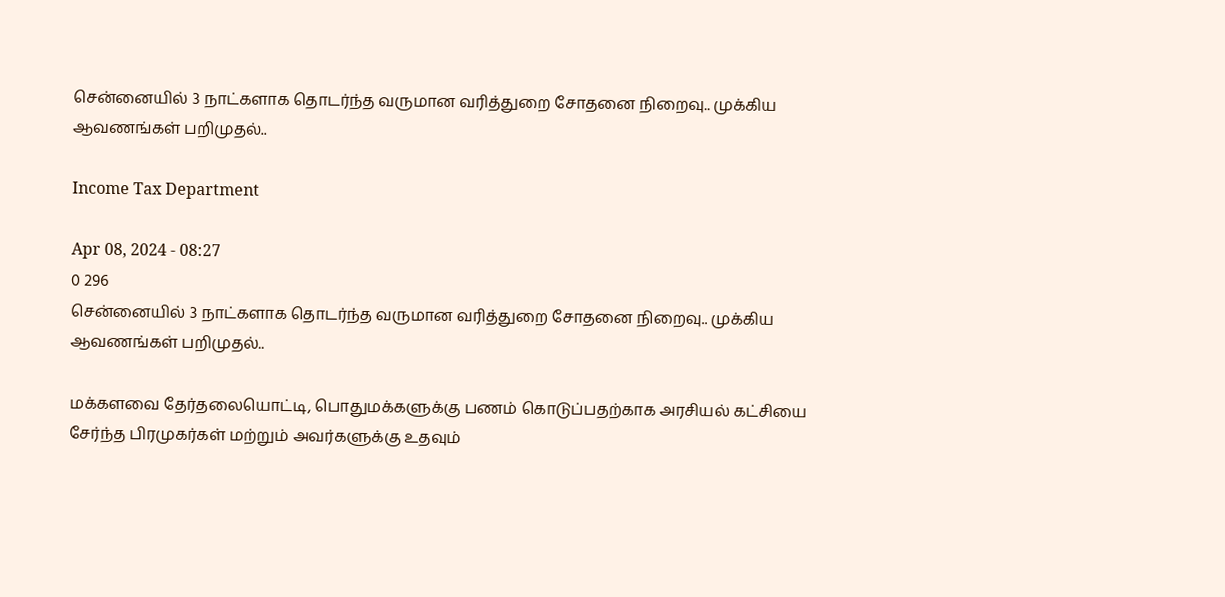சென்னையில் 3 நாட்களாக தொடர்ந்த வருமான வரித்துறை சோதனை நிறைவு.. முக்கிய ஆவணங்கள் பறிமுதல்..

Income Tax Department

Apr 08, 2024 - 08:27
0 296
சென்னையில் 3 நாட்களாக தொடர்ந்த வருமான வரித்துறை சோதனை நிறைவு.. முக்கிய ஆவணங்கள் பறிமுதல்..

மக்களவை தேர்தலையொட்டி, பொதுமக்களுக்கு பணம் கொடுப்பதற்காக அரசியல் கட்சியை சேர்ந்த பிரமுகர்கள் மற்றும் அவர்களுக்கு உதவும்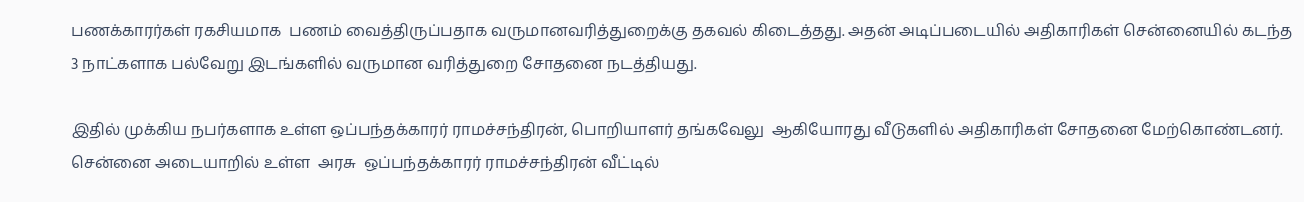பணக்காரர்கள் ரகசியமாக  பணம் வைத்திருப்பதாக வருமானவரித்துறைக்கு தகவல் கிடைத்தது. அதன் அடிப்படையில் அதிகாரிகள் சென்னையில் கடந்த 3 நாட்களாக பல்வேறு இடங்களில் வருமான வரித்துறை சோதனை நடத்தியது.

இதில் முக்கிய நபர்களாக உள்ள ஒப்பந்தக்காரர் ராமச்சந்திரன், பொறியாளர் தங்கவேலு  ஆகியோரது வீடுகளில் அதிகாரிகள் சோதனை மேற்கொண்டனர். சென்னை அடையாறில் உள்ள  அரசு  ஒப்பந்தக்காரர் ராமச்சந்திரன் வீட்டில்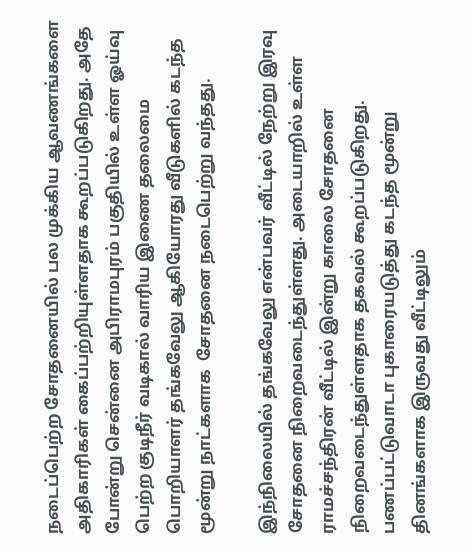நடைப்பெற்ற சோதனையில் பல முக்கிய ஆவணங்களை அதிகாரிகள் கைப்பற்றியுள்ளதாக கூறப்படுகிறது. அதே போன்று சென்னை அபிராமபுரம் பகுதியில் உள்ள ஓய்வு பெற்ற குடிநீர் வடிகால் வாரிய இணை தலைமை பொறியாளர் தங்கவேலு ஆகியோரது வீடுகளில் கடந்த மூன்று நாட்களாக  சோதனை நடைபெற்று வந்தது.

இந்நிலையில் தங்கவேலு என்பவர் வீட்டில் நேற்று இரவு சோதனை நிறைவடைந்துள்ளது. அடையாறில் உள்ள ராமச்சந்திரன் வீட்டில் இன்று காலை சோதனை நிறைவடைந்துள்ளதாக தகவல் கூறப்படுகிறது. பணப்பட்டுவாடா புகாரையடுத்து கடந்த மூன்று தினங்களாக இருவது வீட்டிலும்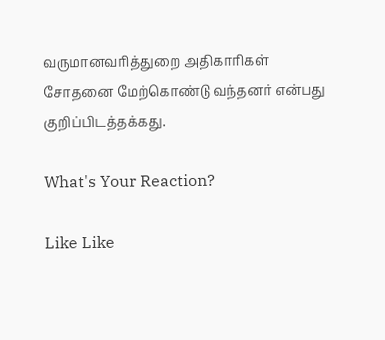வருமானவரித்துறை அதிகாரிகள் சோதனை மேற்கொண்டு வந்தனர் என்பது குறிப்பிடத்தக்கது.

What's Your Reaction?

Like Like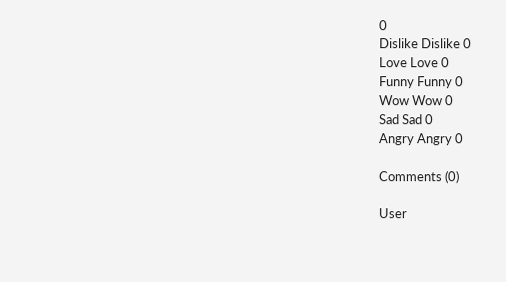0
Dislike Dislike 0
Love Love 0
Funny Funny 0
Wow Wow 0
Sad Sad 0
Angry Angry 0

Comments (0)

User